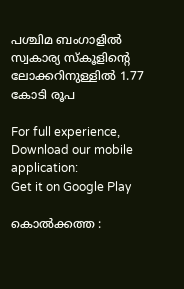പശ്ചിമ ബംഗാളിൽ സ്വകാര്യ സ്‌കൂളിന്റെ ലോക്കറിനുള്ളിൽ 1.77 കോടി രൂപ

For full experience, Download our mobile application:
Get it on Google Play

കൊൽക്കത്ത :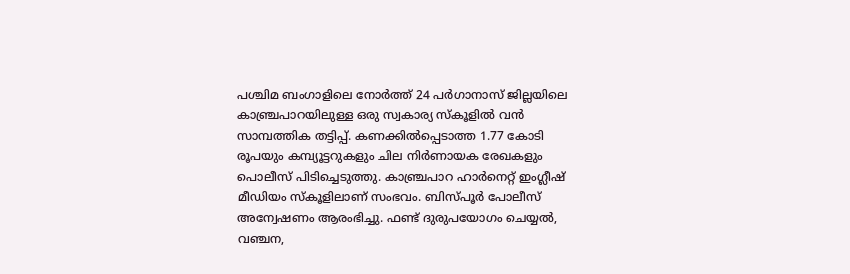പശ്ചിമ ബംഗാളിലെ നോർത്ത് 24 പർഗാനാസ് ജില്ലയിലെ കാഞ്ച്രപാറയിലുള്ള ഒരു സ്വകാര്യ സ്കൂളിൽ വൻ സാമ്പത്തിക തട്ടിപ്പ്. കണക്കിൽപ്പെടാത്ത 1.77 കോടി രൂപയും കമ്പ്യൂട്ടറുകളും ചില നിർണായക രേഖകളും പൊലീസ് പിടിച്ചെടുത്തു. കാഞ്ച്രപാറ ഹാർനെറ്റ് ഇംഗ്ലീഷ് മീഡിയം സ്കൂളിലാണ് സംഭവം. ബിസ്പൂർ പോലീസ് അന്വേഷണം ആരംഭിച്ചു. ഫണ്ട് ദുരുപയോഗം ചെയ്യൽ, വഞ്ചന,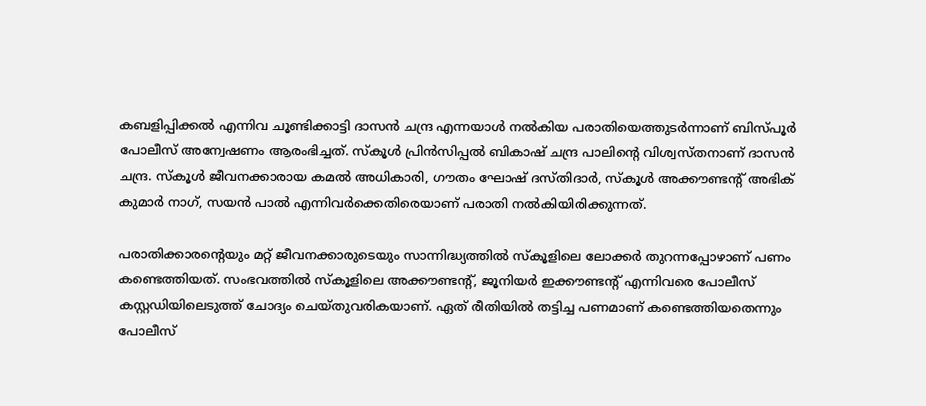കബളിപ്പിക്കൽ എന്നിവ ചൂണ്ടിക്കാട്ടി ദാസൻ ചന്ദ്ര എന്നയാൾ നൽകിയ പരാതിയെത്തുടർന്നാണ് ബിസ്‌പൂർ പോലീസ് അന്വേഷണം ആരംഭിച്ചത്. സ്‌കൂൾ പ്രിൻസിപ്പൽ ബികാഷ് ചന്ദ്ര പാലിന്റെ വിശ്വസ്‌തനാണ് ദാസൻ ചന്ദ്ര. സ്‌കൂൾ ജീവനക്കാരായ കമൽ അധികാരി, ഗൗതം ഘോഷ് ദസ്‌തിദാർ, സ്‌കൂൾ അക്കൗണ്ടന്റ് അഭിക് കുമാർ നാഗ്, സയൻ പാൽ എന്നിവർക്കെതിരെയാണ് പരാതി നൽകിയിരിക്കുന്നത്.

പരാതിക്കാരന്റെയും മറ്റ് ജീവനക്കാരുടെയും സാന്നിദ്ധ്യത്തിൽ സ്‌കൂളിലെ ലോക്കർ തുറന്നപ്പോഴാണ് പണം കണ്ടെത്തിയത്. സംഭവത്തിൽ സ്‌കൂളിലെ അക്കൗണ്ടന്റ്, ജൂനിയർ ഇക്കൗണ്ടന്റ് എന്നിവരെ പോലീസ് കസ്റ്റഡിയിലെടുത്ത് ചോദ്യം ചെയ്‌തുവരികയാണ്. ഏത് രീതിയിൽ തട്ടിച്ച പണമാണ് കണ്ടെത്തിയതെന്നും പോലീസ്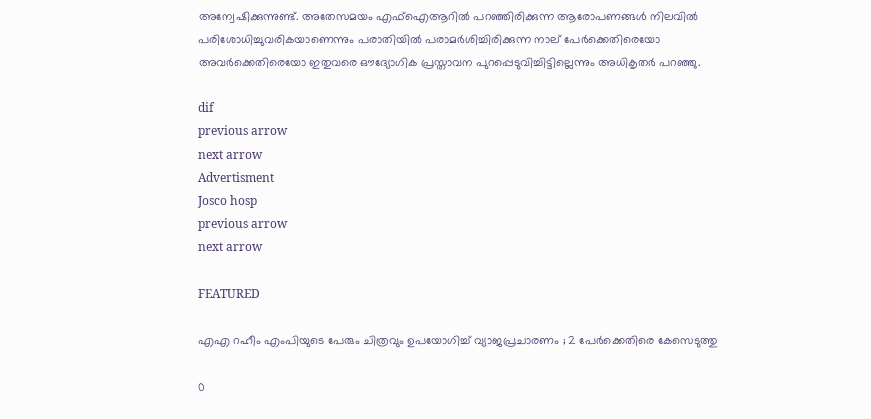അന്വേഷിക്കുന്നുണ്ട്. അതേസമയം എഫ്‌ഐആറിൽ പറഞ്ഞിരിക്കുന്ന ആരോപണങ്ങൾ നിലവിൽ പരിശോധിച്ചുവരികയാണെന്നും പരാതിയിൽ പരാമർശിച്ചിരിക്കുന്ന നാല് പേർക്കെതിരെയോ അവർക്കെതിരെയോ ഇതുവരെ ഔദ്യോഗിക പ്രസ്താവന പുറപ്പെടുവിച്ചിട്ടില്ലെന്നും അധികൃതർ പറഞ്ഞു.

dif
previous arrow
next arrow
Advertisment
Josco hosp
previous arrow
next arrow

FEATURED

എഎ റഹീം എംപിയുടെ പേരും ചിത്രവും ഉപയോഗിച്ച് വ്യാജപ്രചാരണം ; 2 പേർക്കെതിരെ കേസെടുത്തു

0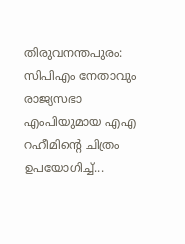തിരുവനന്തപുരം: സിപിഎം നേതാവും രാജ്യസഭാ എംപിയുമായ എഎ റഹീമിന്റെ ചിത്രം ഉപയോഗിച്ച്...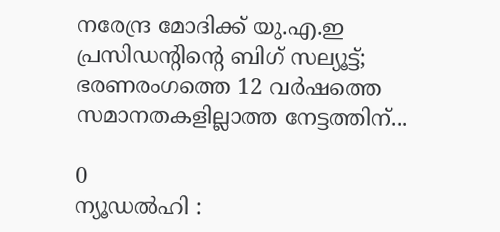നരേന്ദ്ര മോദിക്ക് യു.എ.ഇ പ്രസിഡന്റിന്റെ ബിഗ് സല്യൂട്ട്; ഭരണരംഗത്തെ 12 വർഷത്തെ സമാനതകളില്ലാത്ത നേട്ടത്തിന്...

0
ന്യൂഡൽഹി :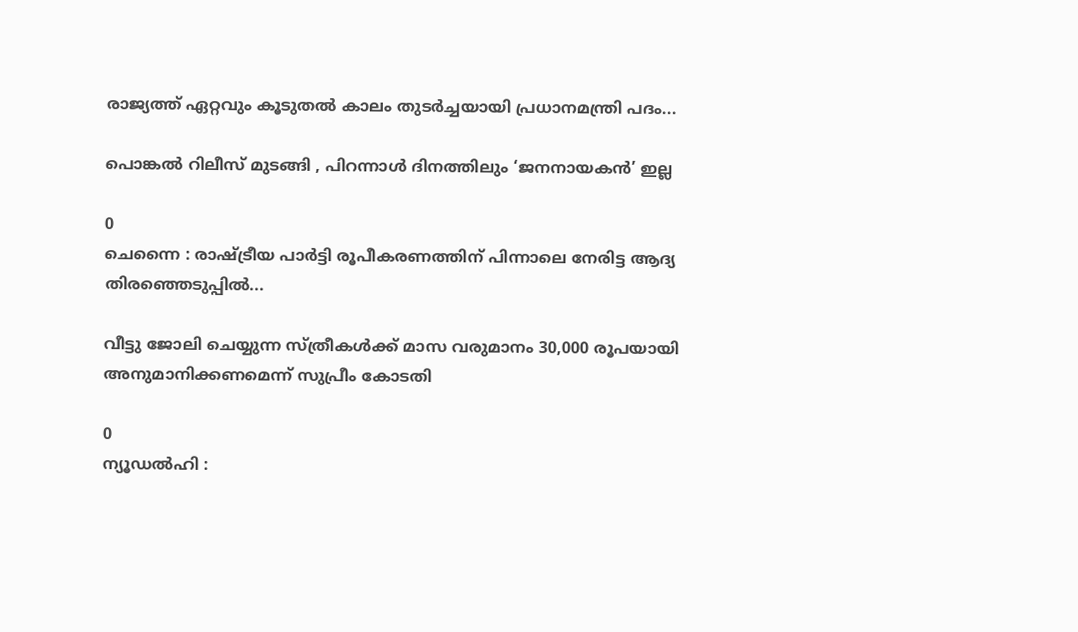രാജ്യത്ത് ഏറ്റവും കൂടുതൽ കാലം തുടർച്ചയായി പ്രധാനമന്ത്രി പദം...

പൊങ്കൽ റിലീസ് മുടങ്ങി , പിറന്നാൾ ദിനത്തിലും ‘ജനനായകൻ’ ഇല്ല

0
ചെന്നൈ : രാഷ്ട്രീയ പാർട്ടി രൂപീകരണത്തിന് പിന്നാലെ നേരിട്ട ആദ്യ തിരഞ്ഞെടുപ്പിൽ...

വീട്ടു ജോലി ചെയ്യുന്ന സ്ത്രീകൾക്ക് മാസ വരുമാനം 30,000 രൂപയായി അനുമാനിക്കണമെന്ന് സുപ്രീം കോടതി

0
ന്യൂഡൽഹി :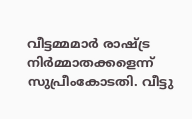വീട്ടമ്മമാർ രാഷ്ട്ര നിർമ്മാതക്കളെന്ന് സുപ്രീംകോടതി. വീട്ടു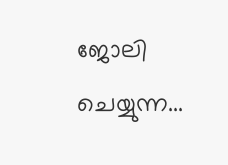ജോലി ചെയ്യുന്ന...